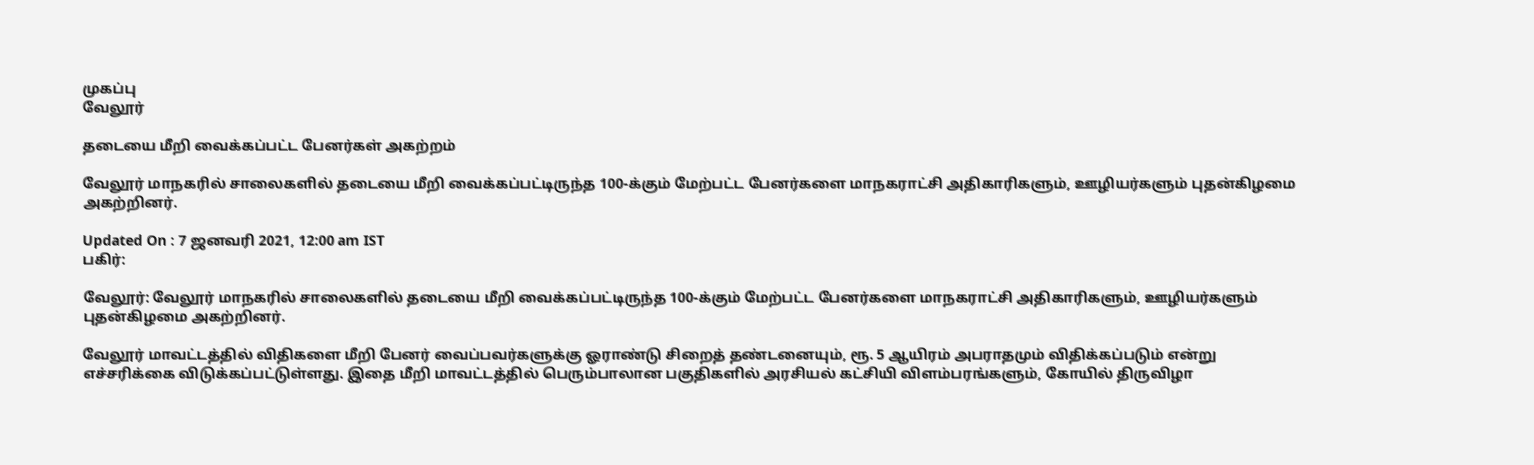முகப்பு
வேலூர்

தடையை மீறி வைக்கப்பட்ட பேனர்கள் அகற்றம்

வேலூர் மாநகரில் சாலைகளில் தடையை மீறி வைக்கப்பட்டிருந்த 100-க்கும் மேற்பட்ட பேனர்களை மாநகராட்சி அதிகாரிகளும், ஊழியர்களும் புதன்கிழமை அகற்றினர்.

Updated On : 7 ஜனவரி 2021, 12:00 am IST
பகிர்:

வேலூர்: வேலூர் மாநகரில் சாலைகளில் தடையை மீறி வைக்கப்பட்டிருந்த 100-க்கும் மேற்பட்ட பேனர்களை மாநகராட்சி அதிகாரிகளும், ஊழியர்களும் புதன்கிழமை அகற்றினர்.

வேலூர் மாவட்டத்தில் விதிகளை மீறி பேனர் வைப்பவர்களுக்கு ஓராண்டு சிறைத் தண்டனையும், ரூ. 5 ஆயிரம் அபராதமும் விதிக்கப்படும் என்று எச்சரிக்கை விடுக்கப்பட்டுள்ளது. இதை மீறி மாவட்டத்தில் பெரும்பாலான பகுதிகளில் அரசியல் கட்சியி விளம்பரங்களும், கோயில் திருவிழா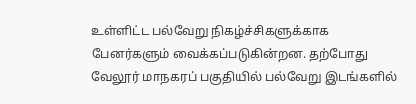உள்ளிட்ட பல்வேறு நிகழ்ச்சிகளுக்காக பேனர்களும் வைக்கப்படுகின்றன. தற்போது வேலூர் மாநகரப் பகுதியில் பல்வேறு இடங்களில்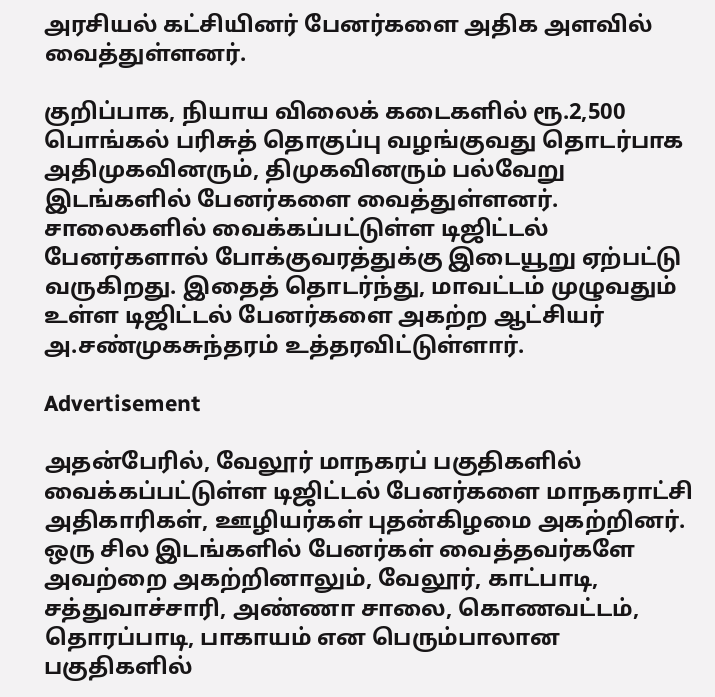அரசியல் கட்சியினர் பேனர்களை அதிக அளவில் வைத்துள்ளனர்.

குறிப்பாக, நியாய விலைக் கடைகளில் ரூ.2,500 பொங்கல் பரிசுத் தொகுப்பு வழங்குவது தொடர்பாக அதிமுகவினரும், திமுகவினரும் பல்வேறு இடங்களில் பேனர்களை வைத்துள்ளனர். சாலைகளில் வைக்கப்பட்டுள்ள டிஜிட்டல் பேனர்களால் போக்குவரத்துக்கு இடையூறு ஏற்பட்டு வருகிறது. இதைத் தொடர்ந்து, மாவட்டம் முழுவதும் உள்ள டிஜிட்டல் பேனர்களை அகற்ற ஆட்சியர் அ.சண்முகசுந்தரம் உத்தரவிட்டுள்ளார்.

Advertisement

அதன்பேரில், வேலூர் மாநகரப் பகுதிகளில் வைக்கப்பட்டுள்ள டிஜிட்டல் பேனர்களை மாநகராட்சி அதிகாரிகள், ஊழியர்கள் புதன்கிழமை அகற்றினர். ஒரு சில இடங்களில் பேனர்கள் வைத்தவர்களே அவற்றை அகற்றினாலும், வேலூர், காட்பாடி, சத்துவாச்சாரி, அண்ணா சாலை, கொணவட்டம், தொரப்பாடி, பாகாயம் என பெரும்பாலான பகுதிகளில்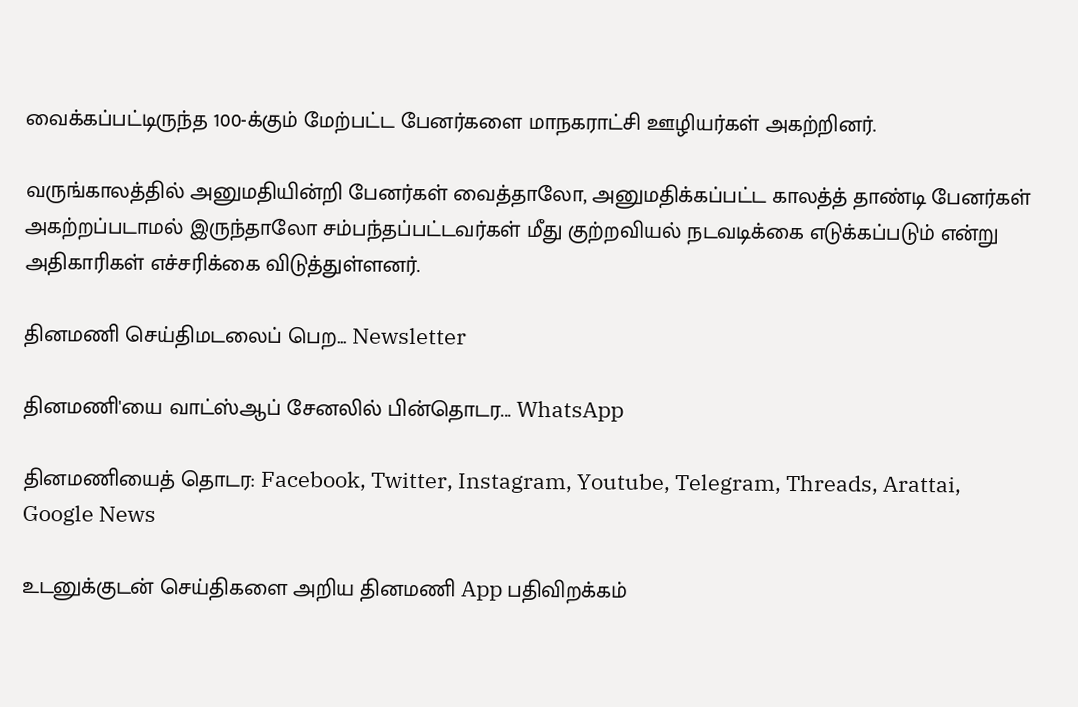வைக்கப்பட்டிருந்த 100-க்கும் மேற்பட்ட பேனர்களை மாநகராட்சி ஊழியர்கள் அகற்றினர்.

வருங்காலத்தில் அனுமதியின்றி பேனர்கள் வைத்தாலோ, அனுமதிக்கப்பட்ட காலத்த் தாண்டி பேனர்கள் அகற்றப்படாமல் இருந்தாலோ சம்பந்தப்பட்டவர்கள் மீது குற்றவியல் நடவடிக்கை எடுக்கப்படும் என்று அதிகாரிகள் எச்சரிக்கை விடுத்துள்ளனர்.

தினமணி செய்திமடலைப் பெற... Newsletter

தினமணி'யை வாட்ஸ்ஆப் சேனலில் பின்தொடர... WhatsApp

தினமணியைத் தொடர: Facebook, Twitter, Instagram, Youtube, Telegram, Threads, Arattai, Google News

உடனுக்குடன் செய்திகளை அறிய தினமணி App பதிவிறக்கம்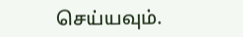செய்யவும்.